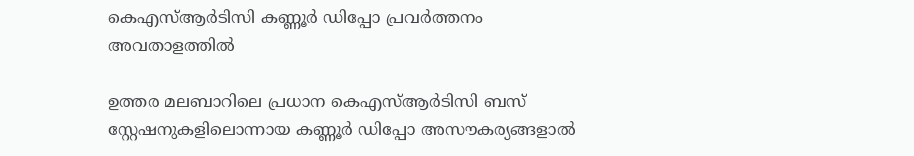കെഎസ്ആര്‍ടിസി കണ്ണൂര്‍ ഡിപ്പോ പ്രവര്‍ത്തനം അവതാളത്തില്‍

ഉത്തര മലബാറിലെ പ്രധാന കെഎസ്ആര്‍ടിസി ബസ് സ്റ്റേഷനുകളിലൊന്നായ കണ്ണൂര്‍ ഡിപ്പോ അസൗകര്യങ്ങളാല്‍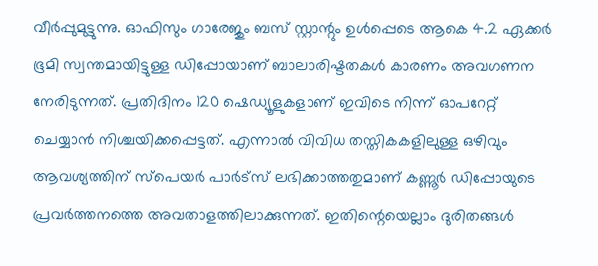വീര്‍പ്പുമുട്ടുന്നു. ഓഫിസും ഗാരേജും ബസ് സ്റ്റാന്റും ഉള്‍പ്പെടെ ആകെ 4.2 ഏക്കര്‍ ഭൂമി സ്വന്തമായിട്ടുള്ള ഡിപ്പോയാണ് ബാലാരിഷ്ടതകള്‍ കാരണം അവഗണന നേരിടുന്നത്. പ്രതിദിനം 120 ഷെഡ്യൂളുകളാണ് ഇവിടെ നിന്ന് ഓപറേറ്റ് ചെയ്യാന്‍ നിശ്ചയിക്കപ്പെട്ടത്. എന്നാല്‍ വിവിധ തസ്തികകളിലുള്ള ഒഴിവും ആവശ്യത്തിന് സ്‌പെയര്‍ പാര്‍ട്‌സ് ലഭിക്കാത്തതുമാണ് കണ്ണൂര്‍ ഡിപ്പോയുടെ പ്രവര്‍ത്തനത്തെ അവതാളത്തിലാക്കുന്നത്. ഇതിന്റെയെല്ലാം ദുരിതങ്ങള്‍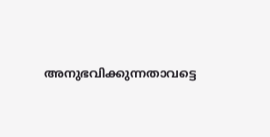അനുഭവിക്കുന്നതാവട്ടെ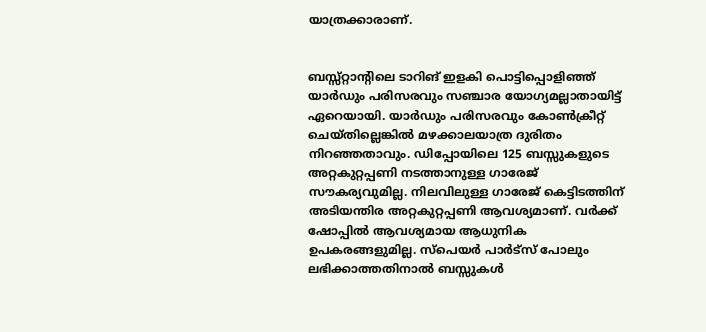യാത്രക്കാരാണ്.


ബസ്സ്റ്റാന്റിലെ ടാറിങ് ഇളകി പൊട്ടിപ്പൊളിഞ്ഞ് യാര്‍ഡും പരിസരവും സഞ്ചാര യോഗ്യമല്ലാതായിട്ട് ഏറെയായി. യാര്‍ഡും പരിസരവും കോണ്‍ക്രീറ്റ് ചെയ്തില്ലെങ്കില്‍ മഴക്കാലയാത്ര ദുരിതം നിറഞ്ഞതാവും. ഡിപ്പോയിലെ 125 ബസ്സുകളുടെ അറ്റകുറ്റപ്പണി നടത്താനുള്ള ഗാരേജ് സൗകര്യവുമില്ല. നിലവിലുള്ള ഗാരേജ് കെട്ടിടത്തിന് അടിയന്തിര അറ്റകുറ്റപ്പണി ആവശ്യമാണ്. വര്‍ക്ക് ഷോപ്പില്‍ ആവശ്യമായ ആധുനിക ഉപകരങ്ങളുമില്ല. സ്‌പെയര്‍ പാര്‍ട്‌സ് പോലും ലഭിക്കാത്തതിനാല്‍ ബസ്സുകള്‍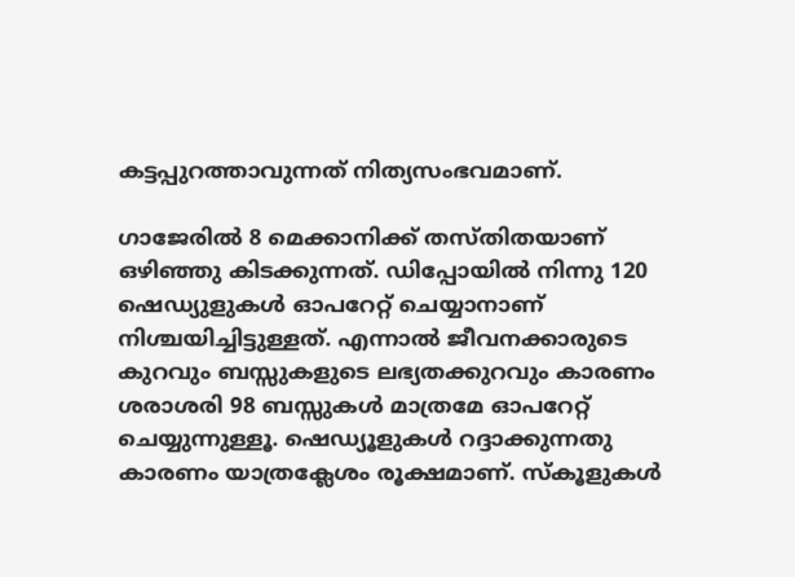കട്ടപ്പുറത്താവുന്നത് നിത്യസംഭവമാണ്.

ഗാജേരില്‍ 8 മെക്കാനിക്ക് തസ്തിതയാണ് ഒഴിഞ്ഞു കിടക്കുന്നത്. ഡിപ്പോയില്‍ നിന്നു 120 ഷെഡ്യുളുകള്‍ ഓപറേറ്റ് ചെയ്യാനാണ് നിശ്ചയിച്ചിട്ടുള്ളത്. എന്നാല്‍ ജീവനക്കാരുടെ കുറവും ബസ്സുകളുടെ ലഭ്യതക്കുറവും കാരണം ശരാശരി 98 ബസ്സുകള്‍ മാത്രമേ ഓപറേറ്റ് ചെയ്യുന്നുള്ളൂ. ഷെഡ്യൂളുകള്‍ റദ്ദാക്കുന്നതു കാരണം യാത്രക്ലേശം രൂക്ഷമാണ്. സ്‌കൂളുകള്‍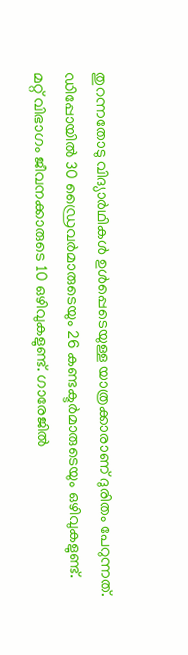തുറന്നതോടു വിദ്യാര്‍ഥികള്‍ ഉള്‍പ്പെടെയുള്ള യാത്രക്കാരാണ് ദുരിതം പേറുന്നത്. ഡിപ്പോയില്‍ 30 ഡ്രൈവര്‍മാരുടെയും 26 കണ്ടക്ടര്‍മാരുടെയും ഒഴിവുകളുണ്ട്.
മറ്റ് വിഭാഗം ജീവനക്കാരുടെ 10 ഒഴിവുകളുണ്ട്. ഗാരേജില്‍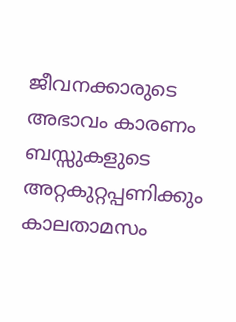ജീവനക്കാരുടെ അഭാവം കാരണം ബസ്സുകളുടെ അറ്റകുറ്റപ്പണിക്കും കാലതാമസം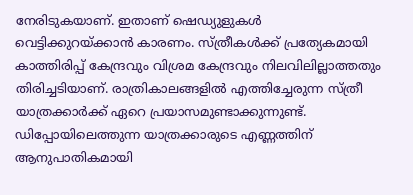നേരിടുകയാണ്. ഇതാണ് ഷെഡ്യുളുകള്‍ വെട്ടിക്കുറയ്ക്കാന്‍ കാരണം. സ്ത്രീകള്‍ക്ക് പ്രത്യേകമായി കാത്തിരിപ്പ് കേന്ദ്രവും വിശ്രമ കേന്ദ്രവും നിലവിലില്ലാത്തതും തിരിച്ചടിയാണ്. രാത്രികാലങ്ങളില്‍ എത്തിച്ചേരുന്ന സ്ത്രീ യാത്രക്കാര്‍ക്ക് ഏറെ പ്രയാസമുണ്ടാക്കുന്നുണ്ട്. ഡിപ്പോയിലെത്തുന്ന യാത്രക്കാരുടെ എണ്ണത്തിന് ആനുപാതികമായി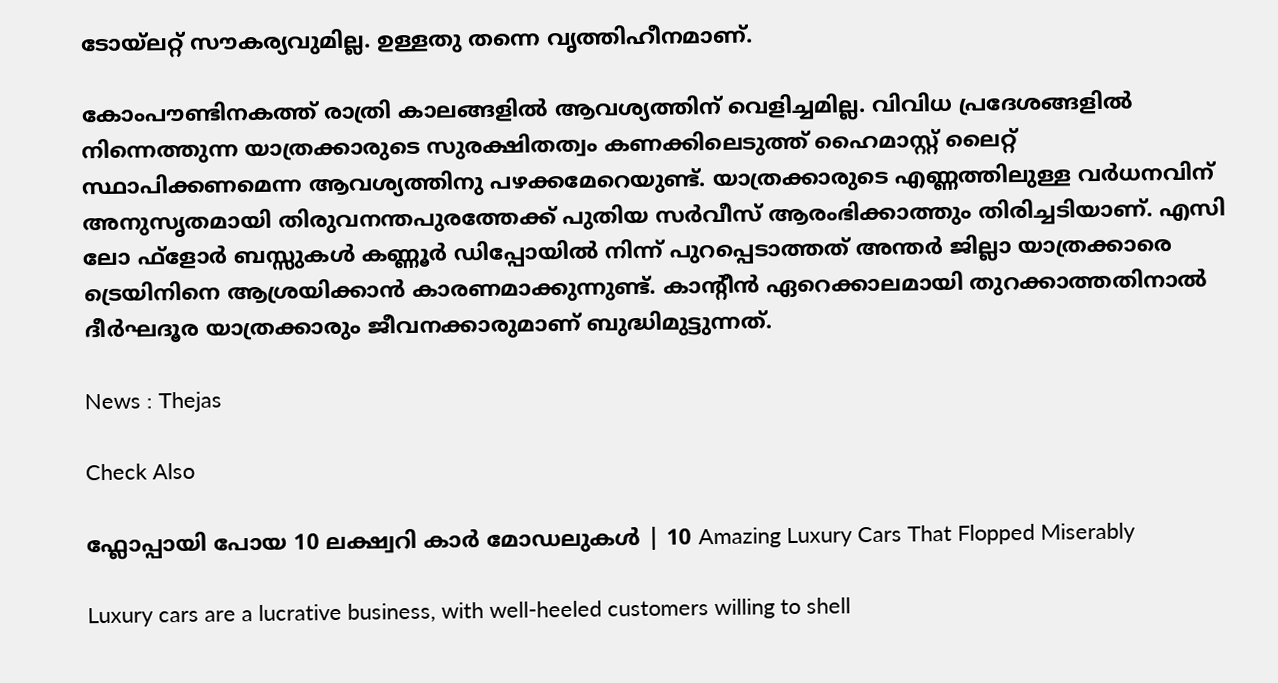ടോയ്‌ലറ്റ് സൗകര്യവുമില്ല. ഉള്ളതു തന്നെ വൃത്തിഹീനമാണ്.

കോംപൗണ്ടിനകത്ത് രാത്രി കാലങ്ങളില്‍ ആവശ്യത്തിന് വെളിച്ചമില്ല. വിവിധ പ്രദേശങ്ങളില്‍ നിന്നെത്തുന്ന യാത്രക്കാരുടെ സുരക്ഷിതത്വം കണക്കിലെടുത്ത് ഹൈമാസ്റ്റ് ലൈറ്റ് സ്ഥാപിക്കണമെന്ന ആവശ്യത്തിനു പഴക്കമേറെയുണ്ട്. യാത്രക്കാരുടെ എണ്ണത്തിലുള്ള വര്‍ധനവിന് അനുസൃതമായി തിരുവനന്തപുരത്തേക്ക് പുതിയ സര്‍വീസ് ആരംഭിക്കാത്തും തിരിച്ചടിയാണ്. എസി ലോ ഫ്‌ളോര്‍ ബസ്സുകള്‍ കണ്ണൂര്‍ ഡിപ്പോയില്‍ നിന്ന് പുറപ്പെടാത്തത് അന്തര്‍ ജില്ലാ യാത്രക്കാരെ ട്രെയിനിനെ ആശ്രയിക്കാന്‍ കാരണമാക്കുന്നുണ്ട്. കാന്റീന്‍ ഏറെക്കാലമായി തുറക്കാത്തതിനാല്‍ ദീര്‍ഘദൂര യാത്രക്കാരും ജീവനക്കാരുമാണ് ബുദ്ധിമുട്ടുന്നത്.

News : Thejas

Check Also

ഫ്ലോപ്പായി പോയ 10 ലക്ഷ്വറി കാർ മോഡലുകൾ | 10 Amazing Luxury Cars That Flopped Miserably

Luxury cars are a lucrative business, with well-heeled customers willing to shell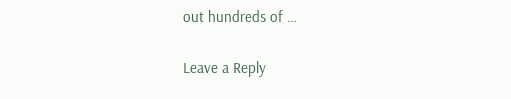out hundreds of …

Leave a Reply